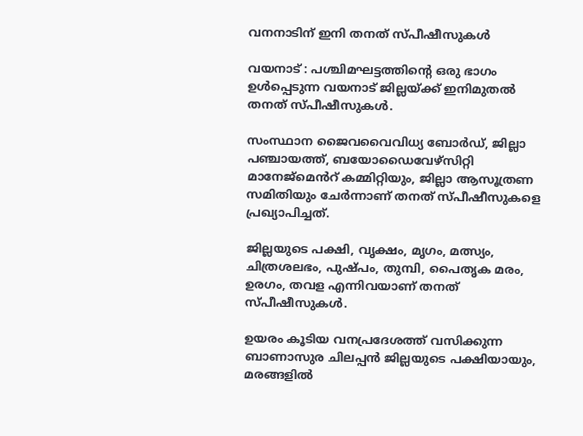വനനാടിന് ഇനി തനത് സ്പീഷീസുകൾ

വയനാട് : പശ്ചിമഘട്ടത്തിന്റെ ഒരു ഭാഗം ഉൾപ്പെടുന്ന വയനാട് ജില്ലയ്ക്ക് ഇനിമുതൽ തനത് സ്പീഷീസുകൾ.

സംസ്ഥാന ജൈവവൈവിധ്യ ബോർഡ്, ജില്ലാ പഞ്ചായത്ത്, ബയോഡൈവേഴ്സിറ്റി മാനേജ്മെൻറ് കമ്മിറ്റിയും, ജില്ലാ ആസൂത്രണ സമിതിയും ചേർന്നാണ് തനത് സ്പീഷീസുകളെ പ്രഖ്യാപിച്ചത്.

ജില്ലയുടെ പക്ഷി, വൃക്ഷം, മൃഗം, മത്സ്യം, ചിത്രശലഭം, പുഷ്പം, തുമ്പി, പൈതൃക മരം, ഉരഗം, തവള എന്നിവയാണ് തനത് സ്പീഷീസുകൾ.

ഉയരം കൂടിയ വനപ്രദേശത്ത് വസിക്കുന്ന ബാണാസുര ചിലപ്പൻ ജില്ലയുടെ പക്ഷിയായും, മരങ്ങളിൽ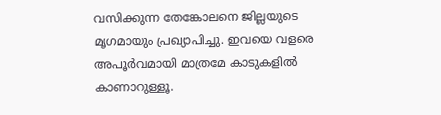വസിക്കുന്ന തേങ്കോലനെ ജില്ലയുടെ മൃഗമായും പ്രഖ്യാപിച്ചു. ഇവയെ വളരെ അപൂർവമായി മാത്രമേ കാടുകളിൽ കാണാറുള്ളൂ.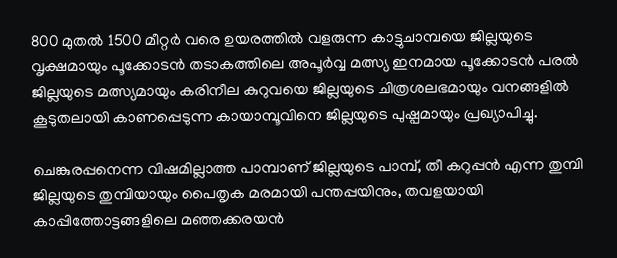800 മുതൽ 1500 മീറ്റർ വരെ ഉയരത്തിൽ വളരുന്ന കാട്ടുചാമ്പയെ ജില്ലയുടെ വൃക്ഷമായും പൂക്കോടൻ തടാകത്തിലെ അപൂർവ്വ മത്സ്യ ഇനമായ പൂക്കോടൻ പരൽ ജില്ലയുടെ മത്സ്യമായും കരിനീല കുറുവയെ ജില്ലയുടെ ചിത്രശലഭമായും വനങ്ങളിൽ കൂടുതലായി കാണപ്പെടുന്ന കായാമ്പൂവിനെ ജില്ലയുടെ പുഷ്പമായും പ്രഖ്യാപിച്ചു.

ചെങ്കുരപ്പനെന്ന വിഷമില്ലാത്ത പാമ്പാണ് ജില്ലയുടെ പാമ്പ്, തീ കറുപ്പൻ എന്ന തുമ്പി ജില്ലയുടെ തുമ്പിയായും പൈതൃക മരമായി പന്തപ്പയിനും, തവളയായി കാപ്പിത്തോട്ടങ്ങളിലെ മഞ്ഞക്കരയൻ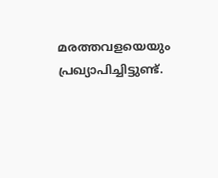മരത്തവളയെയും പ്രഖ്യാപിച്ചിട്ടുണ്ട്.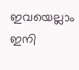ഇവയെല്ലാം ഇനി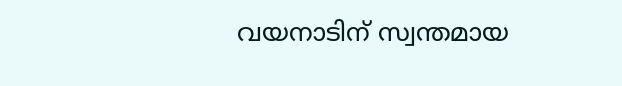വയനാടിന് സ്വന്തമായ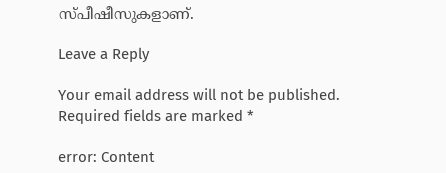സ്പീഷീസുകളാണ്.

Leave a Reply

Your email address will not be published. Required fields are marked *

error: Content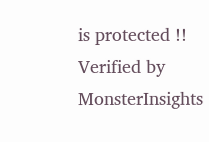is protected !!
Verified by MonsterInsights